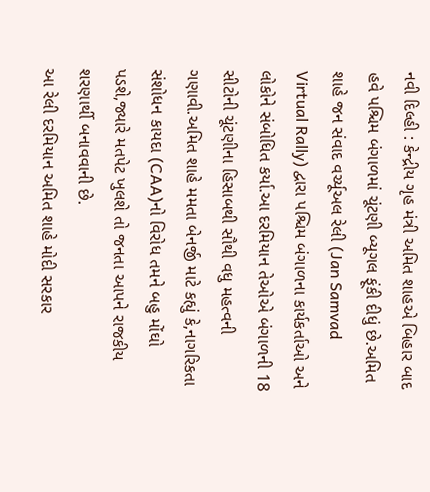નવી દિલ્હી : કેન્દ્રીય ગૃહ મંત્રી અમિત શાહએ બિહાર બાદ હવે પશ્ચિમ બંગાળમાં ચૂંટણી બ્યૂગલ ફૂંકી દીધું છે.અમિત શાહે જન સંવાદ વર્ચ્યૂઅલ રેલી (Jan Samvad Virtual Rally) દ્વારા પશ્ચિમ બંગાળના કાર્યકર્તાઓ અને લોકોને સંબોધિત કર્યા.આ દરમિયાન તેઓએ બંગાળની 18 સીટોની ચૂંટણીના હિસાબથી સૌથી વધુ મહત્વની ગણાવી.અમિત શાહે મમતા બેનર્જી માટે કહ્યું કે,નાગરિકતા સંશોધન કાયદા (CAA)નો વિરોધ તમને બહુ મોંઘો પડશે,જ્યારે મતપેટ ખુલશે તો જનતા આપને રાજકીય શરણાર્થી બનાવવાની છે.
આ રેલી દરમિયાન અમિત શાહે મોદી સરકાર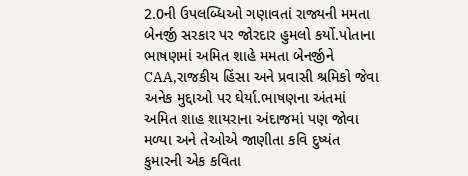2.0ની ઉપલબ્ધિઓ ગણાવતાં રાજ્યની મમતા બેનર્જી સરકાર પર જોરદાર હુમલો કર્યો.પોતાના ભાષણમાં અમિત શાહે મમતા બેનર્જીને CAA,રાજકીય હિંસા અને પ્રવાસી શ્રમિકો જેવા અનેક મુદ્દાઓ પર ઘેર્યા.ભાષણના અંતમાં અમિત શાહ શાયરાના અંદાજમાં પણ જોવા મળ્યા અને તેઓએ જાણીતા કવિ દુષ્યંત કુમારની એક કવિતા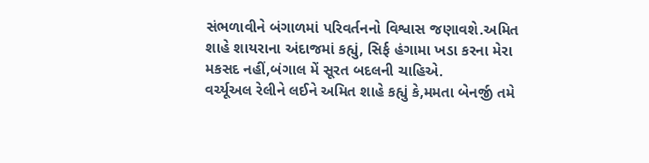સંભળાવીને બંગાળમાં પરિવર્તનનો વિશ્વાસ જણાવશે.અમિત શાહે શાયરાના અંદાજમાં કહ્યું, સિર્ફ હંગામા ખડા કરના મેરા મકસદ નહીં,બંગાલ મેં સૂરત બદલની ચાહિએ.
વર્ચ્યૂઅલ રેલીને લઈને અમિત શાહે કહ્યું કે,મમતા બેનર્જી તમે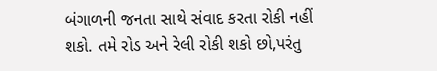બંગાળની જનતા સાથે સંવાદ કરતા રોકી નહીં શકો. તમે રોડ અને રેલી રોકી શકો છો,પરંતુ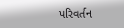પરિવર્તન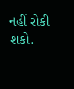નહીં રોકી શકો.